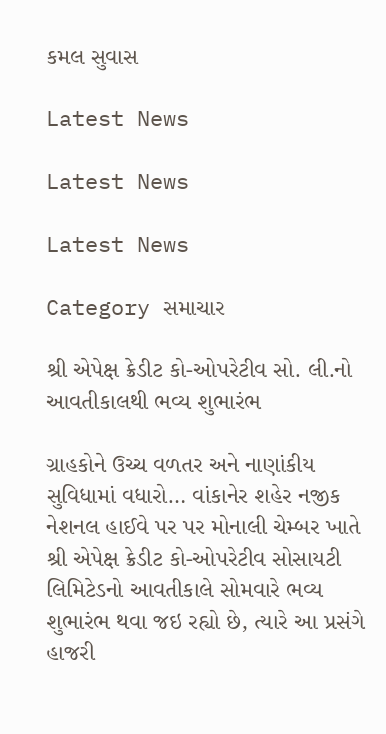કમલ સુવાસ

Latest News

Latest News

Latest News

Category સમાચાર

શ્રી એપેક્ષ ક્રેડીટ કો-ઓપરેટીવ સો. લી.નો આવતીકાલથી ભવ્ય શુભારંભ

ગ્રાહકોને ઉચ્ચ વળતર અને નાણાંકીય સુવિધામાં વધારો… વાંકાનેર શહેર નજીક નેશનલ હાઈવે પર પર મોનાલી ચેમ્બર ખાતે શ્રી એપેક્ષ ક્રેડીટ કો-ઓપરેટીવ સોસાયટી લિમિટેડનો આવતીકાલે સોમવારે ભવ્ય શુભારંભ થવા જઇ રહ્યો છે, ત્યારે આ પ્રસંગે હાજરી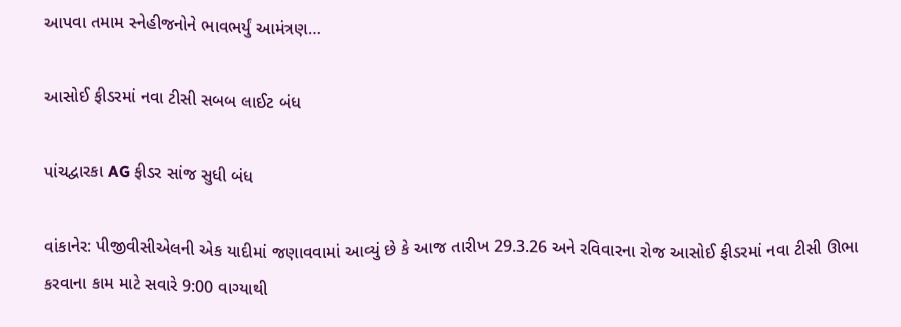આપવા તમામ સ્નેહીજનોને ભાવભર્યું આમંત્રણ…

આસોઈ ફીડરમાં નવા ટીસી સબબ લાઈટ બંધ

પાંચદ્વારકા AG ફીડર સાંજ સુધી બંધ

વાંકાનેર: પીજીવીસીએલની એક યાદીમાં જણાવવામાં આવ્યું છે કે આજ તારીખ 29.3.26 અને રવિવારના રોજ આસોઈ ફીડરમાં નવા ટીસી ઊભા કરવાના કામ માટે સવારે 9:00 વાગ્યાથી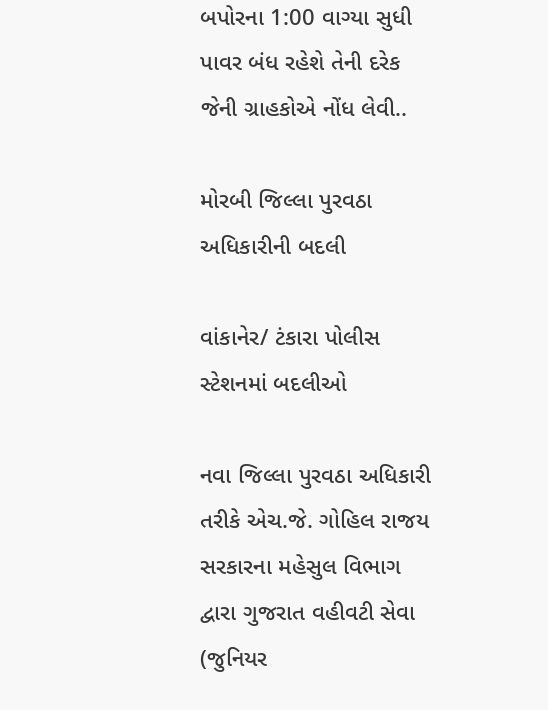બપોરના 1:00 વાગ્યા સુધી પાવર બંધ રહેશે તેની દરેક જેની ગ્રાહકોએ નોંધ લેવી..

મોરબી જિલ્લા પુરવઠા અધિકારીની બદલી

વાંકાનેર/ ટંકારા પોલીસ સ્ટેશનમાં બદલીઓ

નવા જિલ્લા પુરવઠા અધિકારી તરીકે એચ.જે. ગોહિલ રાજય સરકારના મહેસુલ વિભાગ દ્વારા ગુજરાત વહીવટી સેવા (જુનિયર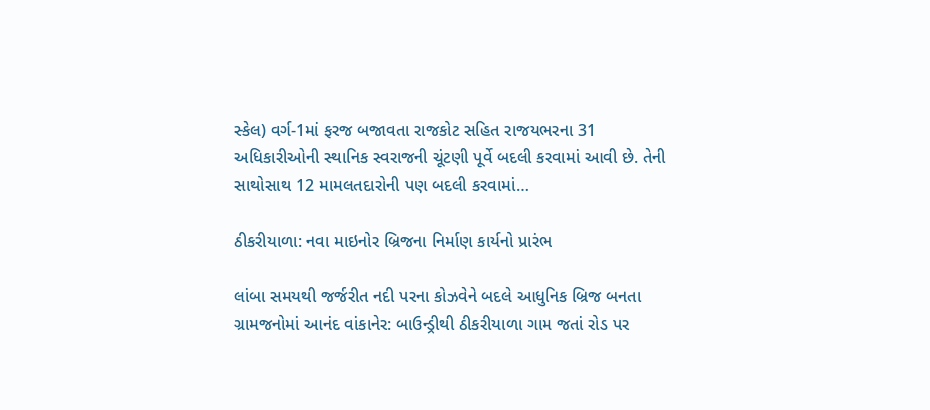સ્કેલ) વર્ગ-1માં ફરજ બજાવતા રાજકોટ સહિત રાજયભરના 31 અધિકારીઓની સ્થાનિક સ્વરાજની ચૂંટણી પૂર્વે બદલી કરવામાં આવી છે. તેની સાથોસાથ 12 મામલતદારોની પણ બદલી કરવામાં…

ઠીકરીયાળા: નવા માઇનોર બ્રિજના નિર્માણ કાર્યનો પ્રારંભ

લાંબા સમયથી જર્જરીત નદી પરના કોઝવેને બદલે આધુનિક બ્રિજ બનતા ગ્રામજનોમાં આનંદ વાંકાનેર: બાઉન્ડ્રીથી ઠીકરીયાળા ગામ જતાં રોડ પર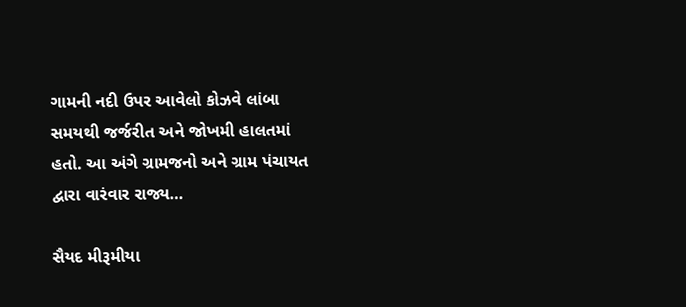ગામની નદી ઉપર આવેલો કોઝવે લાંબા સમયથી જર્જરીત અને જોખમી હાલતમાં હતો. આ અંગે ગ્રામજનો અને ગ્રામ પંચાયત દ્વારા વારંવાર રાજ્ય…

સૈયદ મીરૂમીયા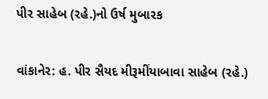પીર સાહેબ (રહે.)નો ઉર્ષ મુબારક

વાંકાનેર: હ. પીર સૈયદ મીરૂમીંયાબાવા સાહેબ (રહે.)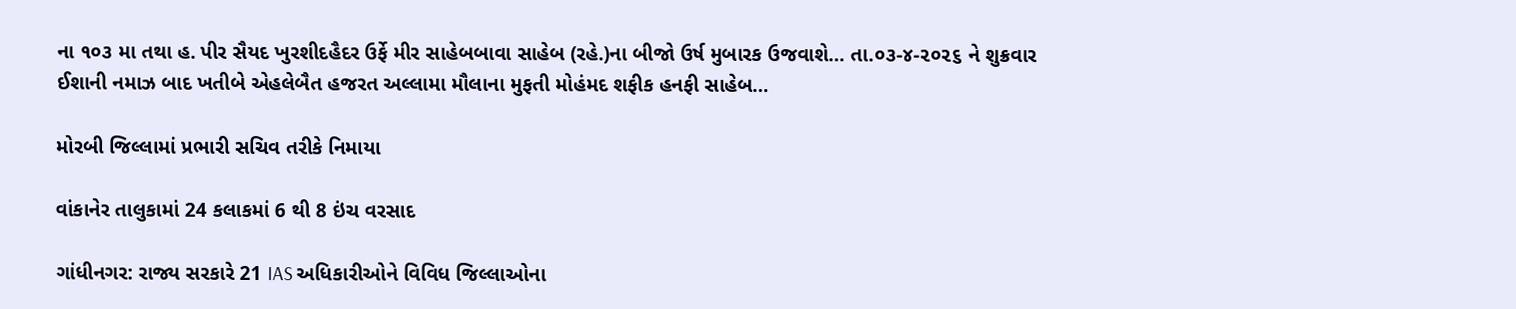ના ૧૦૩ મા તથા હ. પીર સૈયદ ખુરશીદહૈદર ઉર્ફે મીર સાહેબબાવા સાહેબ (રહે.)ના બીજો ઉર્ષ મુબારક ઉજવાશે… તા.૦૩-૪-૨૦૨૬ ને શુક્રવાર ઈશાની નમાઝ બાદ ખતીબે એહલેબૈત હજરત અલ્લામા મૌલાના મુફતી મોહંમદ શફીક હનફી સાહેબ…

મોરબી જિલ્લામાં પ્રભારી સચિવ તરીકે નિમાયા

વાંકાનેર તાલુકામાં 24 કલાકમાં 6 થી 8 ઇંચ વરસાદ

ગાંધીનગર: રાજ્ય સરકારે 21 IAS અધિકારીઓને વિવિધ જિલ્લાઓના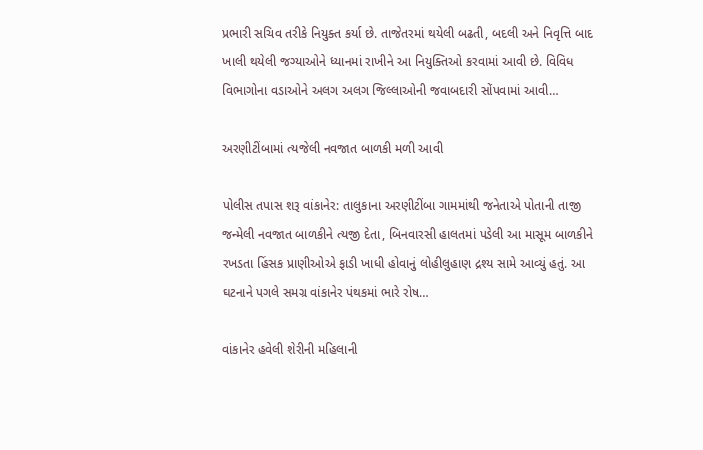પ્રભારી સચિવ તરીકે નિયુક્ત કર્યા છે. તાજેતરમાં થયેલી બઢતી, બદલી અને નિવૃત્તિ બાદ ખાલી થયેલી જગ્યાઓને ધ્યાનમાં રાખીને આ નિયુક્તિઓ કરવામાં આવી છે. વિવિધ વિભાગોના વડાઓને અલગ અલગ જિલ્લાઓની જવાબદારી સોંપવામાં આવી…

અરણીટીંબામાં ત્યજેલી નવજાત બાળકી મળી આવી

પોલીસ તપાસ શરૂ વાંકાનેર: તાલુકાના અરણીટીંબા ગામમાંથી જનેતાએ પોતાની તાજી જન્મેલી નવજાત બાળકીને ત્યજી દેતા, બિનવારસી હાલતમાં પડેલી આ માસૂમ બાળકીને રખડતા હિંસક પ્રાણીઓએ ફાડી ખાધી હોવાનું લોહીલુહાણ દ્રશ્ય સામે આવ્યું હતું. આ ઘટનાને પગલે સમગ્ર વાંકાનેર પંથકમાં ભારે રોષ…

વાંકાનેર હવેલી શેરીની મહિલાની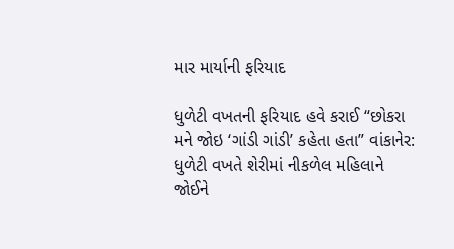માર માર્યાની ફરિયાદ

ધુળેટી વખતની ફરિયાદ હવે કરાઈ “છોકરા મને જોઇ ‘ગાંડી ગાંડી’ કહેતા હતા” વાંકાનેર: ધુળેટી વખતે શેરીમાં નીકળેલ મહિલાને જોઈને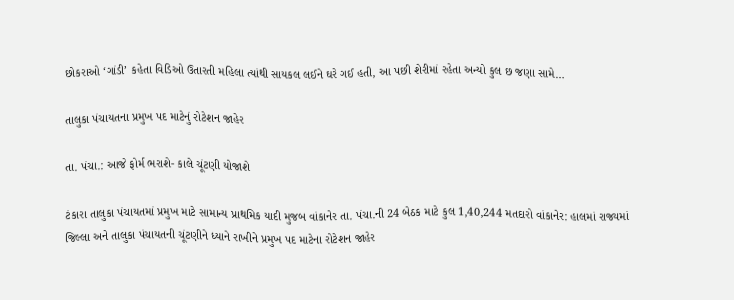છોકરાઓ ‘ગાંડી’ કહેતા વિડિઓ ઉતારતી મહિલા ત્યાંથી સાયકલ લઈને ઘરે ગઈ હતી, આ પછી શેરીમાં રહેતા અન્યો કુલ છ જણા સામે…

તાલુકા પંચાયતના પ્રમુખ પદ માટેનું રોટેશન જાહેર

તા. પંચા.: આજે ફોર્મ ભરાશે- કાલે ચૂંટણી યોજાશે

ટંકારા તાલુકા પંચાયતમાં પ્રમુખ માટે સામાન્ય પ્રાથમિક યાદી મુજબ વાંકાનેર તા. પંચા.ની 24 બેઠક માટે કુલ 1,40,244 મતદારો વાંકાનેર: હાલમાં રાજ્યમાં જિલ્લા અને તાલુકા પંચાયતની ચૂંટણીને ધ્યાને રાખીને પ્રમુખ પદ માટેના રોટેશન જાહેર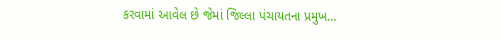કરવામાં આવેલ છે જેમાં જિલ્લા પંચાયતના પ્રમુખ…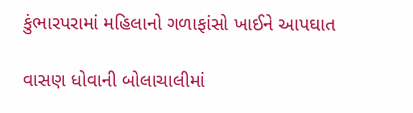કુંભારપરામાં મહિલાનો ગળાફાંસો ખાઈને આપઘાત

વાસણ ધોવાની બોલાચાલીમાં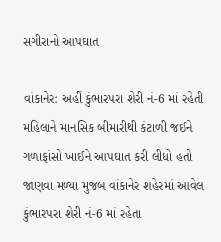સગીરાનો આપઘાત

વાંકાનેર: અહીં કુંભારપરા શેરી નં-6 માં રહેતી મહિલાને માનસિક બીમારીથી કંટાળી જઈને ગળાફાંસો ખાઈને આપઘાત કરી લીધો હતો જાણવા મળ્યા મુજબ વાંકાનેર શહેરમાં આવેલ કુંભારપરા શેરી નં-6 માં રહેતા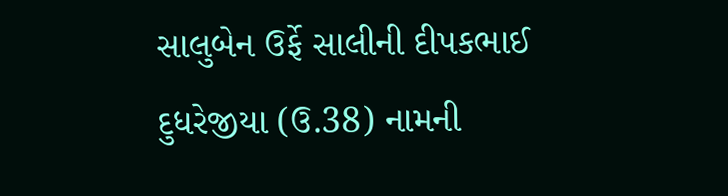સાલુબેન ઉર્ફે સાલીની દીપકભાઈ દુધરેજીયા (ઉ.38) નામની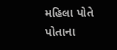મહિલા પોતે પોતાના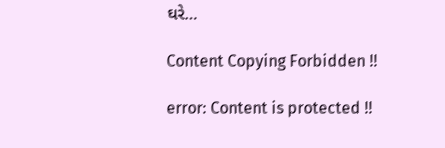ઘરે…

Content Copying Forbidden !!

error: Content is protected !!